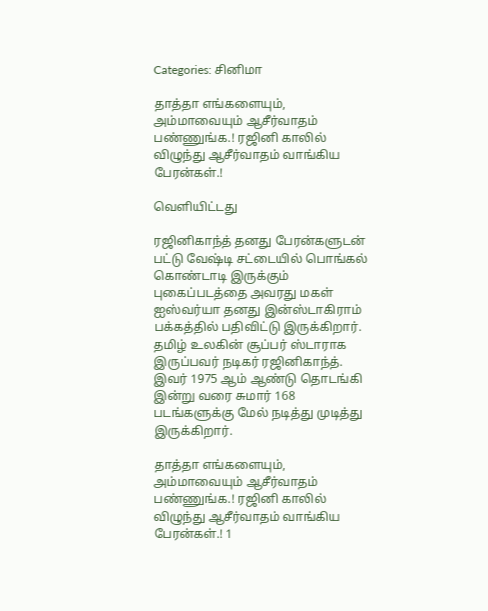Categories: சினிமா

தாத்தா எங்களையும், அம்மாவையும் ஆசீர்வாதம் பண்ணுங்க.! ரஜினி காலில் விழுந்து ஆசீர்வாதம் வாங்கிய பேரன்கள்.!

வெளியிட்டது

ரஜினிகாந்த் தனது பேரன்களுடன் பட்டு வேஷ்டி சட்டையில் பொங்கல் கொண்டாடி இருக்கும் புகைப்படத்தை அவரது மகள் ஐஸ்வர்யா தனது இன்ஸ்டாகிராம் பக்கத்தில் பதிவிட்டு இருக்கிறார். தமிழ் உலகின் சூப்பர் ஸ்டாராக இருப்பவர் நடிகர் ரஜினிகாந்த். இவர் 1975 ஆம் ஆண்டு தொடங்கி இன்று வரை சுமார் 168 படங்களுக்கு மேல் நடித்து முடித்து இருக்கிறார்.

தாத்தா எங்களையும், அம்மாவையும் ஆசீர்வாதம் பண்ணுங்க.! ரஜினி காலில் விழுந்து ஆசீர்வாதம் வாங்கிய பேரன்கள்.! 1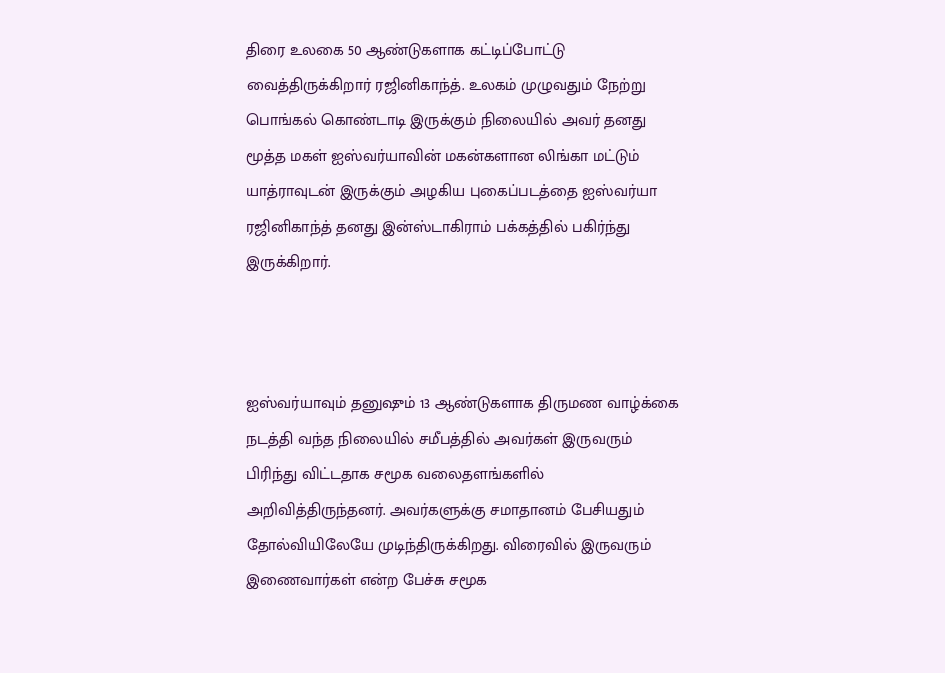திரை உலகை 50 ஆண்டுகளாக கட்டிப்போட்டு வைத்திருக்கிறார் ரஜினிகாந்த். உலகம் முழுவதும் நேற்று பொங்கல் கொண்டாடி இருக்கும் நிலையில் அவர் தனது மூத்த மகள் ஐஸ்வர்யாவின் மகன்களான லிங்கா மட்டும் யாத்ராவுடன் இருக்கும் அழகிய புகைப்படத்தை ஐஸ்வர்யா ரஜினிகாந்த் தனது இன்ஸ்டாகிராம் பக்கத்தில் பகிர்ந்து இருக்கிறார்.



ஐஸ்வர்யாவும் தனுஷும் 13 ஆண்டுகளாக திருமண வாழ்க்கை நடத்தி வந்த நிலையில் சமீபத்தில் அவர்கள் இருவரும் பிரிந்து விட்டதாக சமூக வலைதளங்களில் அறிவித்திருந்தனர். அவர்களுக்கு சமாதானம் பேசியதும் தோல்வியிலேயே முடிந்திருக்கிறது. விரைவில் இருவரும் இணைவார்கள் என்ற பேச்சு சமூக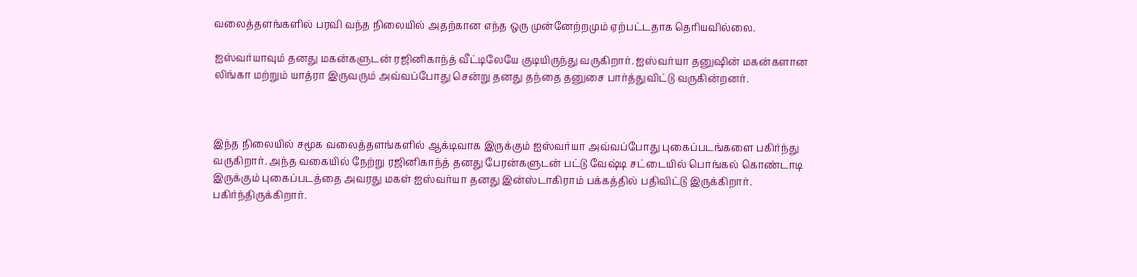வலைத்தளங்களில் பரவி வந்த நிலையில் அதற்கான எந்த ஒரு முன்னேற்றமும் ஏற்பட்டதாக தெரியவில்லை.

ஐஸ்வர்யாவும் தனது மகன்களுடன் ரஜினிகாந்த் வீட்டிலேயே குடியிருந்து வருகிறார். ஐஸ்வர்யா தனுஷின் மகன்களான லிங்கா மற்றும் யாத்ரா இருவரும் அவ்வப்போது சென்று தனது தந்தை தனுசை பார்த்துவிட்டு வருகின்றனர்.



இந்த நிலையில் சமூக வலைத்தளங்களில் ஆக்டிவாக இருக்கும் ஐஸ்வர்யா அவ்வப்போது புகைப்படங்களை பகிர்ந்து வருகிறார். அந்த வகையில் நேற்று ரஜினிகாந்த் தனது பேரன்களுடன் பட்டு வேஷ்டி சட்டையில் பொங்கல் கொண்டாடி இருக்கும் புகைப்படத்தை அவரது மகள் ஐஸ்வர்யா தனது இன்ஸ்டாகிராம் பக்கத்தில் பதிவிட்டு இருக்கிறார். பகிர்ந்திருக்கிறார்.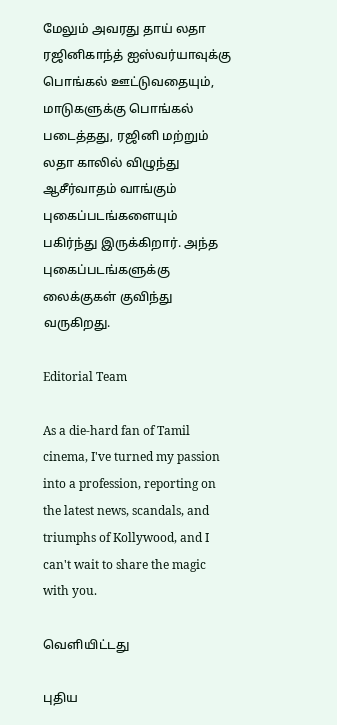மேலும் அவரது தாய் லதா ரஜினிகாந்த் ஐஸ்வர்யாவுக்கு பொங்கல் ஊட்டுவதையும், மாடுகளுக்கு பொங்கல் படைத்தது, ரஜினி மற்றும் லதா காலில் விழுந்து ஆசீர்வாதம் வாங்கும் புகைப்படங்களையும் பகிர்ந்து இருக்கிறார். அந்த புகைப்படங்களுக்கு லைக்குகள் குவிந்து வருகிறது.

Editorial Team

As a die-hard fan of Tamil cinema, I've turned my passion into a profession, reporting on the latest news, scandals, and triumphs of Kollywood, and I can't wait to share the magic with you.

வெளியிட்டது

புதிய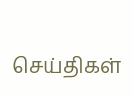செய்திகள்